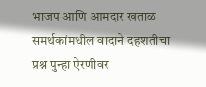भाजप आणि आमदार खताळ समर्थकांमधील वादाने दहशतीचा प्रश्न पुन्हा ऐरणीवर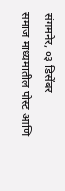संगमनेर, ०३ डिसेंबर
समाज माध्यमातील पोस्ट आणि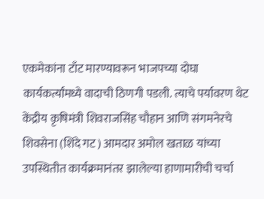एकमेकांना टाँट मारण्यावरून भाजपच्या दोघा कार्यकर्त्यांमध्ये वादाची ठिणगी पडली. त्याचे पर्यावरण थेट केंद्रीय कृषिमंत्री शिवराजसिंह चौहान आणि संगमनेरचे शिवसेना (शिंदे गट) आमदार अमोल खताळ यांच्या उपस्थितीत कार्यक्रमानंतर झालेल्या हाणामारीची चर्चा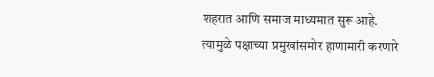शहरात आणि समाज माध्यमात सुरू आहे. त्यामुळे पक्षाच्या प्रमुखांसमोर हाणामारी करणारे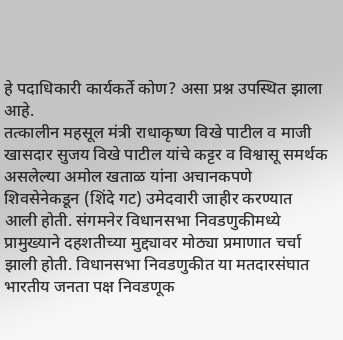हे पदाधिकारी कार्यकर्ते कोण? असा प्रश्न उपस्थित झाला आहे.
तत्कालीन महसूल मंत्री राधाकृष्ण विखे पाटील व माजी खासदार सुजय विखे पाटील यांचे कट्टर व विश्वासू समर्थक असलेल्या अमोल खताळ यांना अचानकपणे शिवसेनेकडून (शिंदे गट) उमेदवारी जाहीर करण्यात आली होती. संगमनेर विधानसभा निवडणुकीमध्ये प्रामुख्याने दहशतीच्या मुद्द्यावर मोठ्या प्रमाणात चर्चा झाली होती. विधानसभा निवडणुकीत या मतदारसंघात भारतीय जनता पक्ष निवडणूक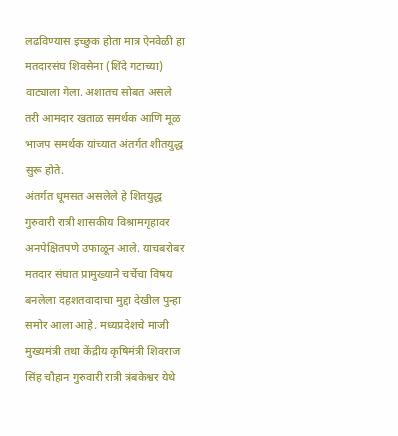लढविण्यास इच्छुक होता मात्र ऐनवेळी हा मतदारसंघ शिवसेना (शिंदे गटाच्या) वाट्याला गेला. अशातच सोबत असले तरी आमदार खताळ समर्थक आणि मूळ भाजप समर्थक यांच्यात अंतर्गत शीतयुद्ध सुरू होते.
अंतर्गत धूमसत असलेले हे शितयुद्ध गुरुवारी रात्री शासकीय विश्रामगृहावर अनपेक्षितपणे उफाळून आले. याचबरोबर मतदार संघात प्रामुख्याने चर्चेचा विषय बनलेला दहशतवादाचा मुद्दा देखील पुन्हा समोर आला आहे. मध्यप्रदेशचे माजी मुख्यमंत्री तथा केंद्रीय कृषिमंत्री शिवराज सिंह चौहान गुरुवारी रात्री त्रंबकेश्वर येथे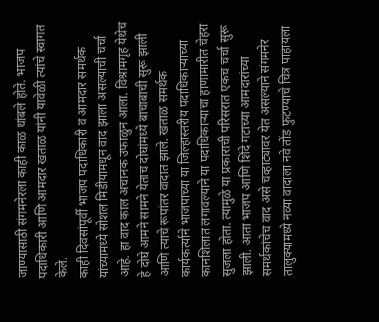जाण्यासाठी संगमनेरला काही काळ थांबले होते. भाजप पदाधिकारी आणि आमदार खताळ यांनी यावेळी त्यांचे स्वागत केले.
काही दिवसांपूर्वी भाजप पदाधिकारी व आमदार समर्थक यांच्यामध्ये सोशल मिडीयामधून वाद झाला असल्याची चर्चा आहे. हा वाद काल अचानक उफाळुन आला. विश्रामगृह येथेच हे दोघे आमने सामने येताच दोघांमध्ये बाचाबाची सुरू झाली आणि त्याचे रूपांतर वादात झाले. खताळ समर्थक कार्यकर्त्याने भाजपाच्या या जिल्हास्तरीय पदाधिकाऱ्याच्या कानशिलात लगावल्याने या पदाधिकाऱ्याचा हाणामारीत चेहरा सुजला होता. त्यामुळे या प्रकाराची परिसरात एकच चर्चा सुरू झाली. आता भाजप आणि शिंदे गटाच्या आमदारांच्या समर्थकांचेच वाद असे चव्हाट्यावर येत असल्याने संगमनेर तालुक्यामध्ये नव्या वादाला नवे तोंड फुटण्याचे चित्र पाहायला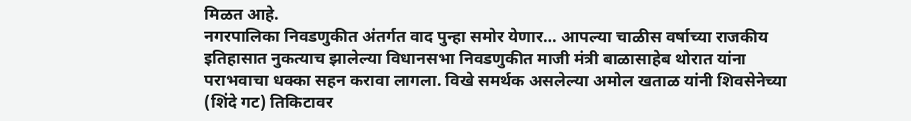मिळत आहे.
नगरपालिका निवडणुकीत अंतर्गत वाद पुन्हा समोर येणार… आपल्या चाळीस वर्षाच्या राजकीय इतिहासात नुकत्याच झालेल्या विधानसभा निवडणुकीत माजी मंत्री बाळासाहेब थोरात यांना पराभवाचा धक्का सहन करावा लागला. विखे समर्थक असलेल्या अमोल खताळ यांनी शिवसेनेच्या (शिंदे गट) तिकिटावर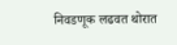निवडणूक लढवत थोरात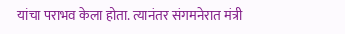यांचा पराभव केला होता. त्यानंतर संगमनेरात मंत्री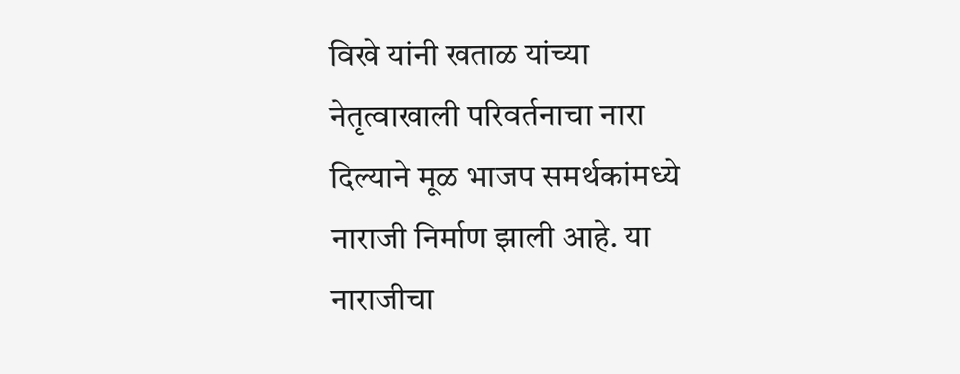विखे यांनी खताळ यांच्या नेतृत्वाखाली परिवर्तनाचा नारा दिल्याने मूळ भाजप समर्थकांमध्ये नाराजी निर्माण झाली आहे. या नाराजीचा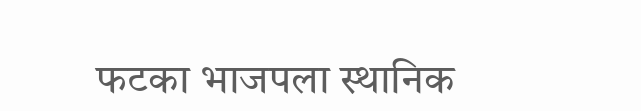फटका भाजपला स्थानिक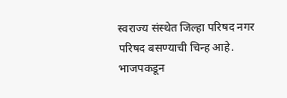स्वराज्य संस्थेत जिल्हा परिषद नगर परिषद बसण्याची चिन्ह आहे.
भाजपकडून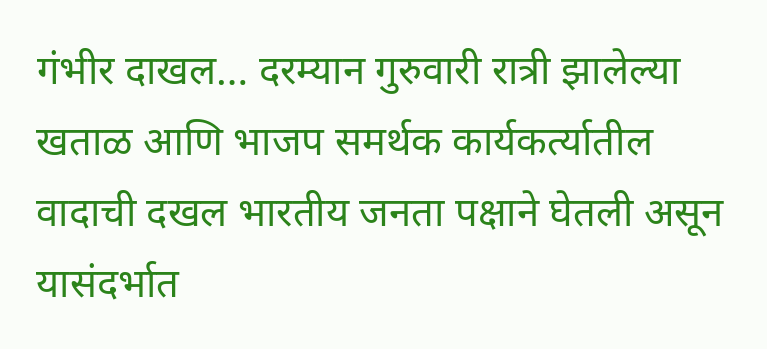गंभीर दाखल… दरम्यान गुरुवारी रात्री झालेल्या खताळ आणि भाजप समर्थक कार्यकर्त्यातील वादाची दखल भारतीय जनता पक्षाने घेतली असून यासंदर्भात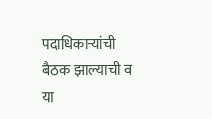पदाधिकाऱ्यांची बैठक झाल्याची व या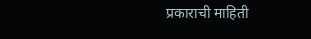प्रकाराची माहिती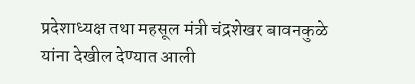प्रदेशाध्यक्ष तथा महसूल मंत्री चंद्रशेखर बावनकुळे यांना देखील देण्यात आली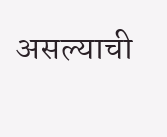असल्याची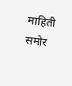माहिती समोर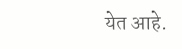येत आहे.